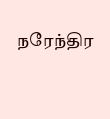நரேந்திர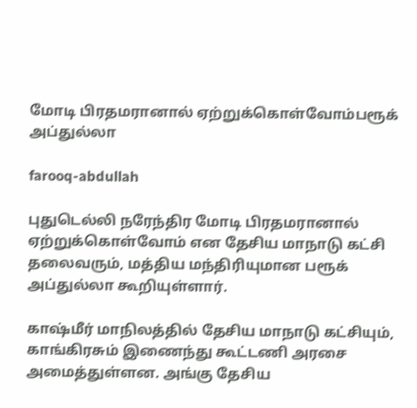மோடி பிரதமரானால் ஏற்றுக்கொள்வோம்பரூக் அப்துல்லா

farooq-abdullah

புதுடெல்லி நரேந்திர மோடி பிரதமரானால் ஏற்றுக்கொள்வோம் என தேசிய மாநாடு கட்சி தலைவரும், மத்திய மந்திரியுமான பரூக் அப்துல்லா கூறியுள்ளார்.

காஷ்மீர் மாநிலத்தில் தேசிய மாநாடு கட்சியும், காங்கிரசும் இணைந்து கூட்டணி அரசை அமைத்துள்ளன. அங்கு தேசிய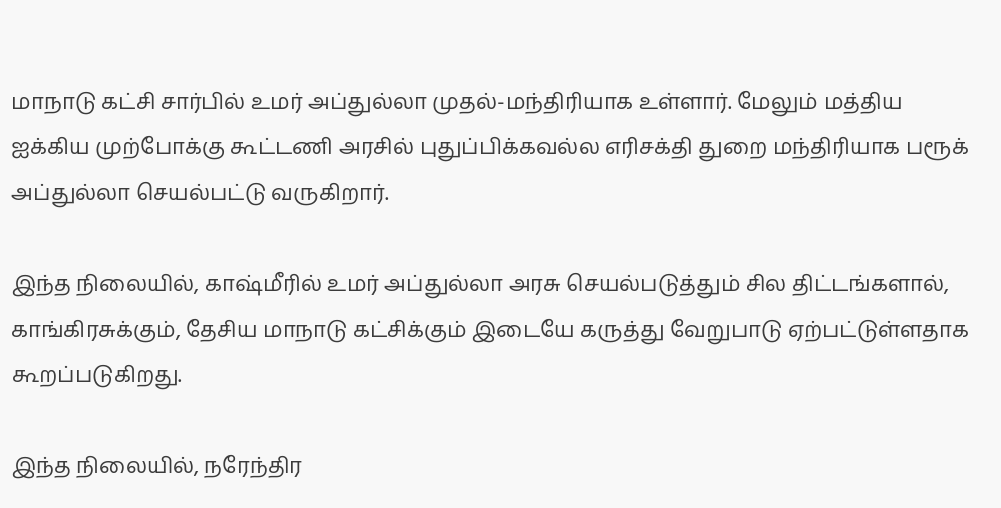மாநாடு கட்சி சார்பில் உமர் அப்துல்லா முதல்-மந்திரியாக உள்ளார். மேலும் மத்திய ஐக்கிய முற்போக்கு கூட்டணி அரசில் புதுப்பிக்கவல்ல எரிசக்தி துறை மந்திரியாக பரூக் அப்துல்லா செயல்பட்டு வருகிறார்.

இந்த நிலையில், காஷ்மீரில் உமர் அப்துல்லா அரசு செயல்படுத்தும் சில திட்டங்களால், காங்கிரசுக்கும், தேசிய மாநாடு கட்சிக்கும் இடையே கருத்து வேறுபாடு ஏற்பட்டுள்ளதாக கூறப்படுகிறது.

இந்த நிலையில், நரேந்திர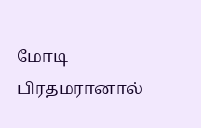மோடி பிரதமரானால்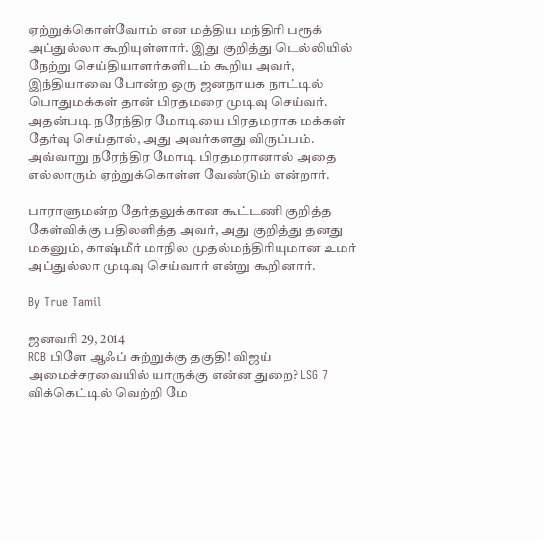ஏற்றுக்கொள்வோம் என மத்திய மந்திரி பரூக் அப்துல்லா கூறியுள்ளார். இது குறித்து டெல்லியில் நேற்று செய்தியாளர்களிடம் கூறிய அவர், இந்தியாவை போன்ற ஒரு ஜனநாயக நாட்டில் பொதுமக்கள் தான் பிரதமரை முடிவு செய்வர். அதன்படி நரேந்திர மோடியை பிரதமராக மக்கள் தேர்வு செய்தால், அது அவர்களது விருப்பம். அவ்வாறு நரேந்திர மோடி பிரதமரானால் அதை எல்லாரும் ஏற்றுக்கொள்ள வேண்டும் என்றார்.

பாராளுமன்ற தேர்தலுக்கான கூட்டணி குறித்த கேள்விக்கு பதிலளித்த அவர், அது குறித்து தனது மகனும், காஷ்மீர் மாநில முதல்மந்திரியுமான உமர் அப்துல்லா முடிவு செய்வார் என்று கூறினார்.

By True Tamil

ஜனவரி 29, 2014
RCB பிளே ஆஃப் சுற்றுக்கு தகுதி! விஜய் அமைச்சரவையில் யாருக்கு என்ன துறை? LSG 7 விக்கெட்டில் வெற்றி மே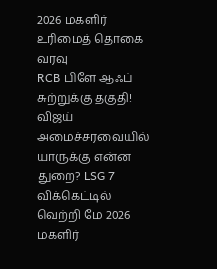2026 மகளிர் உரிமைத் தொகை வரவு
RCB பிளே ஆஃப் சுற்றுக்கு தகுதி! விஜய் அமைச்சரவையில் யாருக்கு என்ன துறை? LSG 7 விக்கெட்டில் வெற்றி மே 2026 மகளிர்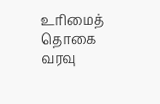உரிமைத் தொகை வரவு